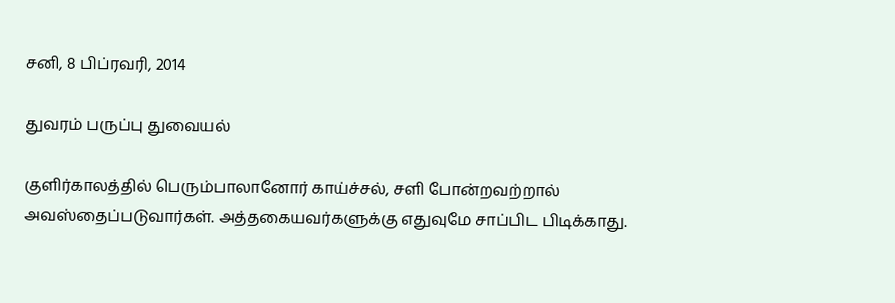சனி, 8 பிப்ரவரி, 2014

துவரம் பருப்பு துவையல்

குளிர்காலத்தில் பெரும்பாலானோர் காய்ச்சல், சளி போன்றவற்றால் அவஸ்தைப்படுவார்கள். அத்தகையவர்களுக்கு எதுவுமே சாப்பிட பிடிக்காது.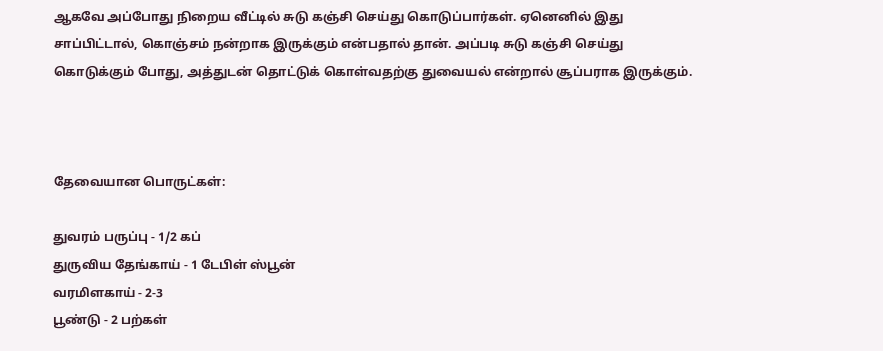ஆகவே அப்போது நிறைய வீட்டில் சுடு கஞ்சி செய்து கொடுப்பார்கள். ஏனெனில் இது சாப்பிட்டால், கொஞ்சம் நன்றாக இருக்கும் என்பதால் தான். அப்படி சுடு கஞ்சி செய்து கொடுக்கும் போது, அத்துடன் தொட்டுக் கொள்வதற்கு துவையல் என்றால் சூப்பராக இருக்கும்.



தேவையான பொருட்கள்:

துவரம் பருப்பு - 1/2 கப்
துருவிய தேங்காய் - 1 டேபிள் ஸ்பூன்
வரமிளகாய் - 2-3
பூண்டு - 2 பற்கள்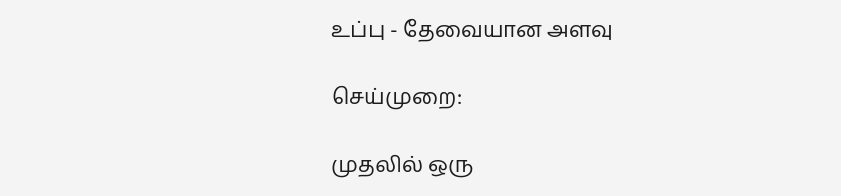உப்பு - தேவையான அளவு

செய்முறை:

முதலில் ஒரு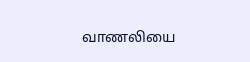வாணலியை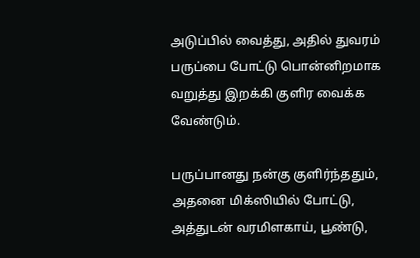அடுப்பில் வைத்து, அதில் துவரம் பருப்பை போட்டு பொன்னிறமாக வறுத்து இறக்கி குளிர வைக்க வேண்டும்.

பருப்பானது நன்கு குளிர்ந்ததும், அதனை மிக்ஸியில் போட்டு, அத்துடன் வரமிளகாய், பூண்டு,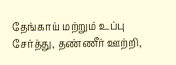தேங்காய் மற்றும் உப்பு சேர்த்து, தண்ணீர் ஊற்றி,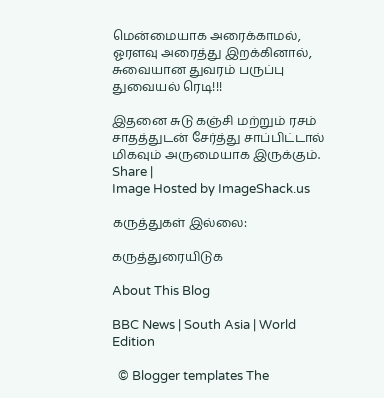மென்மையாக அரைக்காமல், ஓரளவு அரைத்து இறக்கினால், சுவையான துவரம் பருப்பு துவையல் ரெடி!!!

இதனை சுடு கஞ்சி மற்றும் ரசம் சாதத்துடன் சேர்த்து சாப்பிட்டால் மிகவும் அருமையாக இருக்கும்.
Share |
Image Hosted by ImageShack.us

கருத்துகள் இல்லை:

கருத்துரையிடுக

About This Blog

BBC News | South Asia | World Edition

  © Blogger templates The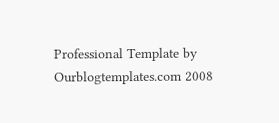Professional Template by Ourblogtemplates.com 2008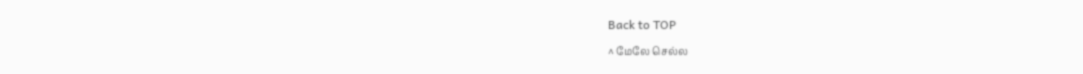Back to TOP

^ மேலே செல்ல